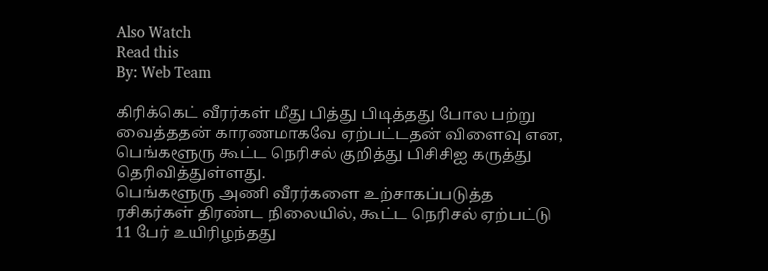Also Watch
Read this
By: Web Team

கிரிக்கெட் வீரர்கள் மீது பித்து பிடித்தது போல பற்று வைத்ததன் காரணமாகவே ஏற்பட்டதன் விளைவு என, பெங்களூரு கூட்ட நெரிசல் குறித்து பிசிசிஐ கருத்து தெரிவித்துள்ளது.
பெங்களூரு அணி வீரர்களை உற்சாகப்படுத்த ரசிகர்கள் திரண்ட நிலையில், கூட்ட நெரிசல் ஏற்பட்டு 11 பேர் உயிரிழந்தது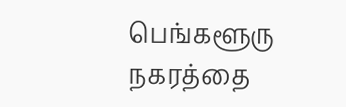பெங்களூரு நகரத்தை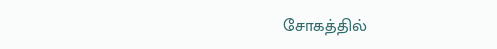சோகத்தில்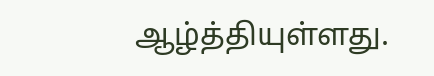ஆழ்த்தியுள்ளது.